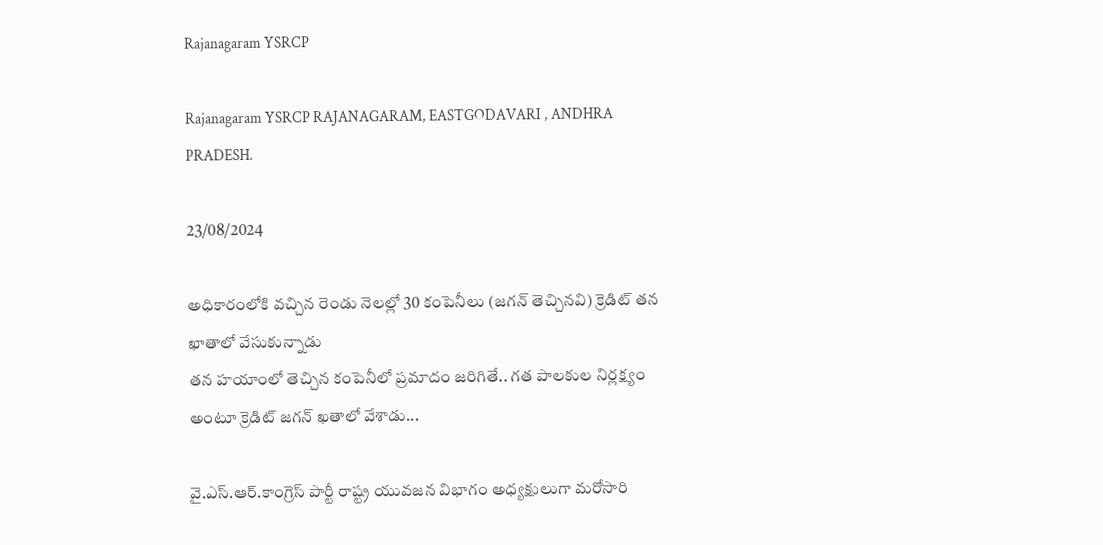Rajanagaram YSRCP

Rajanagaram YSRCP RAJANAGARAM, EASTGODAVARI , ANDHRA PRADESH.

23/08/2024

అధికారంలోకి వచ్చిన రెండు నెలల్లో 30 కంపెనీలు (జగన్ తెచ్చినవి) క్రెడిట్ తన ఖాతాలో వేసుకున్నాడు
తన హయాంలో తెచ్చిన కంపెనీలో ప్రమాదం జరిగితే.. గత పాలకుల నిర్లక్ష్యం అంటూ క్రెడిట్ జగన్ ఖతాలో వేశాడు...

వై.ఎస్.ఆర్.కాంగ్రెస్ పార్టీ రాష్ట్ర యువజన విభాగం అధ్యక్షులుగా మరోసారి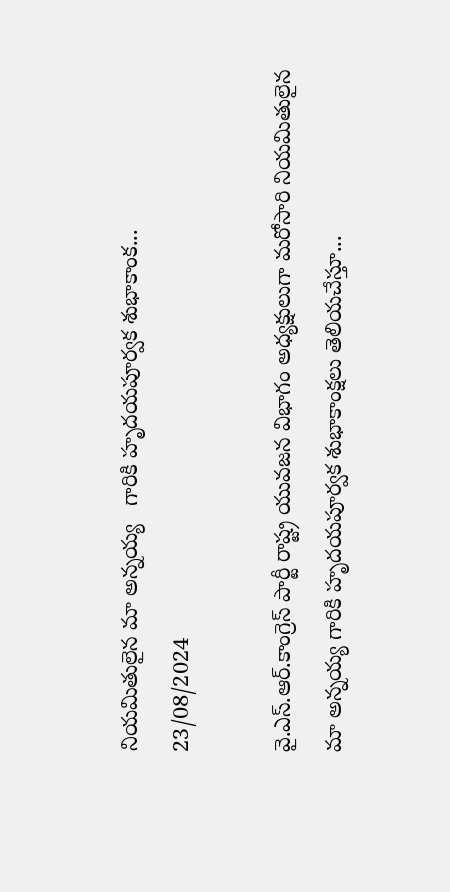నియమితులైన మా అన్నయ్య   గారికి హృదయపూర్వక శుభాకాంక...
23/08/2024

వై.ఎస్.ఆర్.కాంగ్రెస్ పార్టీ రాష్ట్ర యువజన విభాగం అధ్యక్షులుగా మరోసారి నియమితులైన మా అన్నయ్య గారికి హృదయపూర్వక శుభాకాంక్షలు తెలియచేస్తూ...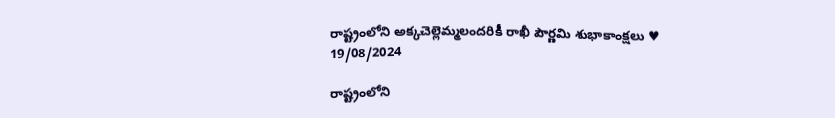రాష్ట్రంలోని అక్కచెల్లెమ్మలందరికీ రాఖీ పౌర్ణమి శుభాకాంక్షలు ♥
19/08/2024

రాష్ట్రంలోని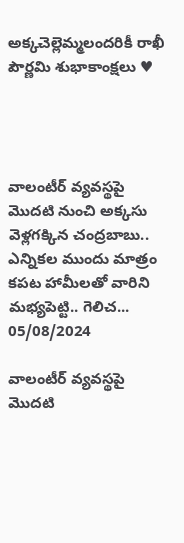అక్కచెల్లెమ్మలందరికీ రాఖీ పౌర్ణమి శుభాకాంక్షలు ♥




వాలంటీర్ వ్యవస్థపై మొదటి నుంచి అక్కసు వెళ్లగక్కిన చంద్రబాబు.. ఎన్నికల ముందు మాత్రం కపట హామీలతో వారిని మభ్యపెట్టి.. గెలిచ...
05/08/2024

వాలంటీర్ వ్యవస్థపై మొదటి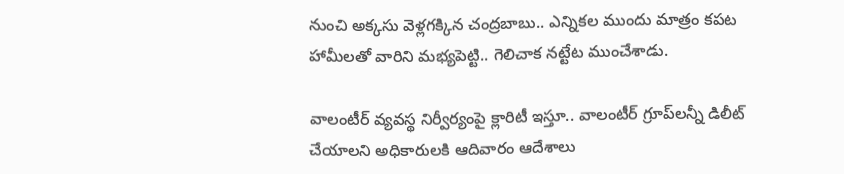నుంచి అక్కసు వెళ్లగక్కిన చంద్రబాబు.. ఎన్నికల ముందు మాత్రం కపట హామీలతో వారిని మభ్యపెట్టి.. గెలిచాక నట్టేట ముంచేశాడు.

వాలంటీర్ వ్యవస్థ నిర్వీర్యంపై క్లారిటీ ఇస్తూ.. వాలంటీర్ గ్రూప్‌లన్నీ డిలీట్ చేయాలని అధికారులకి ఆదివారం ఆదేశాలు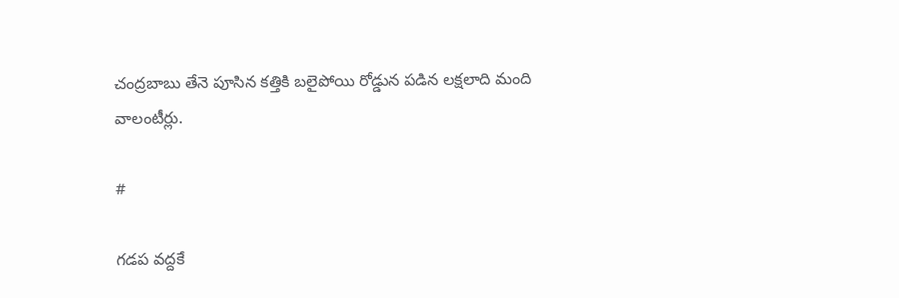చంద్రబాబు తేనె పూసిన కత్తికి బలైపోయి రోడ్డున పడిన లక్షలాది మంది వాలంటీర్లు.

#

గడప వద్దకే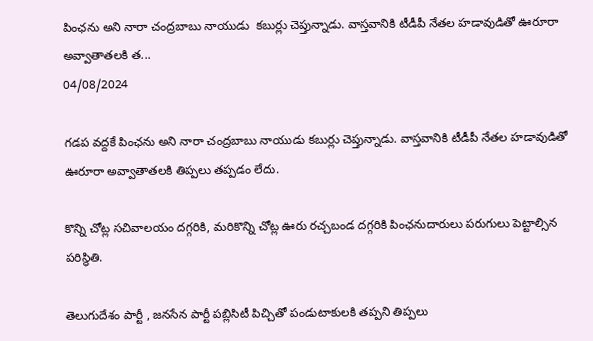పింఛను అని నారా చంద్రబాబు నాయుడు  కబుర్లు చెప్తున్నాడు. వాస్తవానికి టీడీపీ నేతల హడావుడితో ఊరూరా అవ్వాతాతలకి త...
04/08/2024

గడప వద్దకే పింఛను అని నారా చంద్రబాబు నాయుడు కబుర్లు చెప్తున్నాడు. వాస్తవానికి టీడీపీ నేతల హడావుడితో ఊరూరా అవ్వాతాతలకి తిప్పలు తప్పడం లేదు.

కొన్ని చోట్ల సచివాలయం దగ్గరికి, మరికొన్ని చోట్ల ఊరు రచ్చబండ దగ్గరికి పింఛనుదారులు పరుగులు పెట్టాల్సిన పరిస్థితి.

తెలుగుదేశం పార్టీ , జనసేన పార్టీ పబ్లిసిటీ పిచ్చితో పండుటాకులకి తప్పని తిప్పలు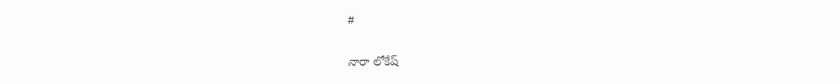#

నారా లోకేష్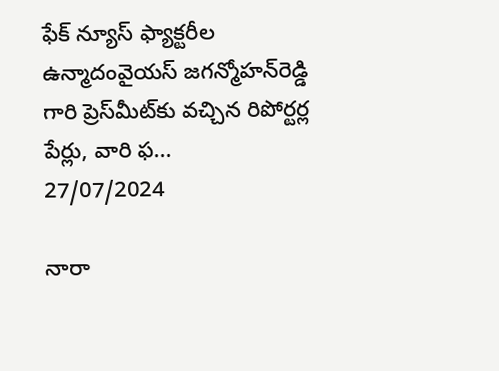ఫేక్‌ న్యూస్‌ ఫ్యాక్టరీల ఉన్మాదంవైయస్‌ జగన్మోహన్‌రెడ్డి గారి ప్రెస్‌మీట్‌కు వచ్చిన రిపోర్టర్ల పేర్లు, వారి ఫ...
27/07/2024

నారా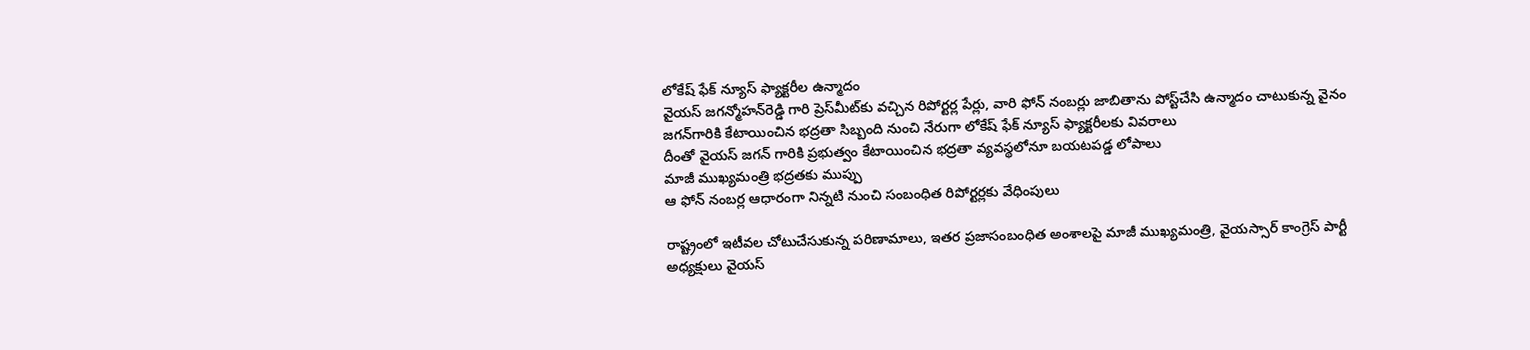లోకేష్ ఫేక్‌ న్యూస్‌ ఫ్యాక్టరీల ఉన్మాదం
వైయస్‌ జగన్మోహన్‌రెడ్డి గారి ప్రెస్‌మీట్‌కు వచ్చిన రిపోర్టర్ల పేర్లు, వారి ఫోన్‌ నంబర్లు జాబితాను పోస్ట్‌చేసి ఉన్మాదం చాటుకున్న వైనం
జగన్‌గారికి కేటాయించిన భద్రతా సిబ్బంది నుంచి నేరుగా లోకేష్‌ ఫేక్‌ న్యూస్‌ ఫ్యాక్టరీలకు వివరాలు
దీంతో వైయస్‌ జగన్‌ గారికి ప్రభుత్వం కేటాయించిన భద్రతా వ్యవస్థలోనూ బయటపడ్డ లోపాలు
మాజీ ముఖ్యమంత్రి భద్రతకు ముప్పు
ఆ ఫోన్‌ నంబర్ల ఆధారంగా నిన్నటి నుంచి సంబంధిత రిపోర్టర్లకు వేధింపులు

రాష్ట్రంలో ఇటీవల చోటుచేసుకున్న పరిణామాలు, ఇతర ప్రజాసంబంధిత అంశాలపై మాజీ ముఖ్యమంత్రి, వైయస్సార్‌ కాంగ్రెస్‌ పార్టీ అధ్యక్షులు వైయస్‌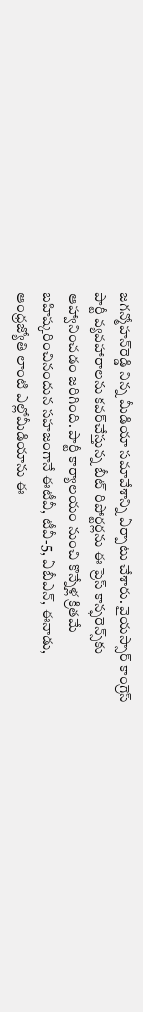జగన్మోహన్‌రెడ్డి నిన్న మీడియా సమావేశాన్ని ఏర్పాటు చేశారు. వైయస్సార్‌ కాంగ్రెస్‌ పార్టీ వ్యవహారాలను కవర్‌చేస్తున్న బీట్‌ రిపోర్టర్లను ఈ ప్రెస్‌ కాన్ఫరెన్స్‌కు ఆహ్వానించడం జరిగింది. పార్టీ కార్యాలయం నుంచి కొన్నేళ్ల క్రితమే బహిష్కరించినందున సహజంగానే ఈటీవీ, టీవీ-5, ఏబీఎన్‌, ఈనాడు, ఆంధ్రజ్యోతి లాంటి ఎల్లోమీడియాను ఈ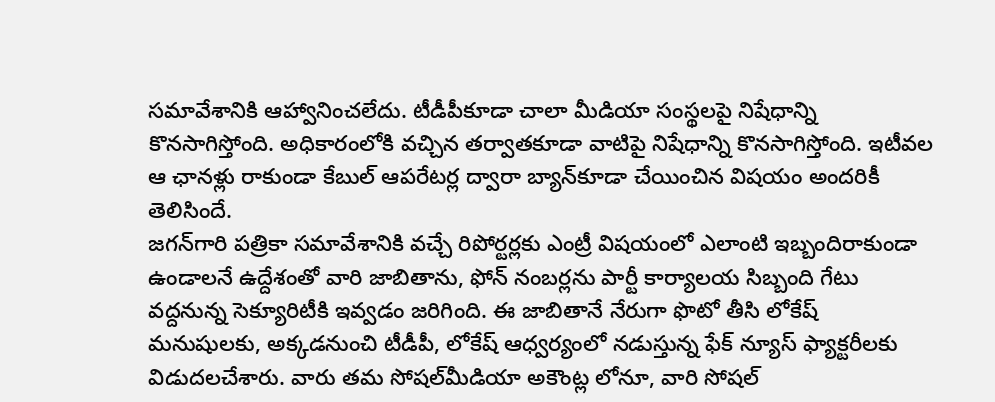సమావేశానికి ఆహ్వానించలేదు. టీడీపీకూడా చాలా మీడియా సంస్థలపై నిషేధాన్ని కొనసాగిస్తోంది. అధికారంలోకి వచ్చిన తర్వాతకూడా వాటిపై నిషేధాన్ని కొనసాగిస్తోంది. ఇటీవల ఆ ఛానళ్లు రాకుండా కేబుల్‌ ఆపరేటర్ల ద్వారా బ్యాన్‌కూడా చేయించిన విషయం అందరికీ తెలిసిందే.
జగన్‌గారి పత్రికా సమావేశానికి వచ్చే రిపోర్టర్లకు ఎంట్రీ విషయంలో ఎలాంటి ఇబ్బందిరాకుండా ఉండాలనే ఉద్దేశంతో వారి జాబితాను, ఫోన్‌ నంబర్లను పార్టీ కార్యాలయ సిబ్బంది గేటు వద్దనున్న సెక్యూరిటీకి ఇవ్వడం జరిగింది. ఈ జాబితానే నేరుగా ఫొటో తీసి లోకేష్‌ మనుషులకు, అక్కడనుంచి టీడీపీ, లోకేష్‌ ఆధ్వర్యంలో నడుస్తున్న ఫేక్‌ న్యూస్‌ ఫ్యాక్టరీలకు విడుదలచేశారు. వారు తమ సోషల్‌మీడియా అకౌంట్ల లోనూ, వారి సోషల్‌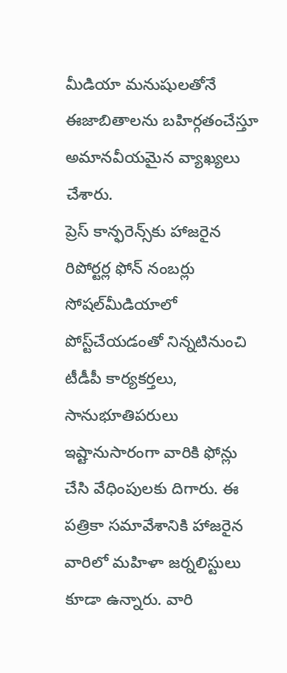మీడియా మనుషులతోనే ఈజాబితాలను బహిర్గతంచేస్తూ అమానవీయమైన వ్యాఖ్యలు చేశారు.
ప్రెస్‌ కాన్ఫరెన్స్‌కు హాజరైన రిపోర్టర్ల ఫోన్‌ నంబర్లు సోషల్‌మీడియాలో పోస్ట్‌చేయడంతో నిన్నటినుంచి టీడీపీ కార్యకర్తలు, సానుభూతిపరులు ఇష్టానుసారంగా వారికి ఫోన్లు చేసి వేధింపులకు దిగారు. ఈ పత్రికా సమావేశానికి హాజరైన వారిలో మహిళా జర్నలిస్టులు కూడా ఉన్నారు. వారి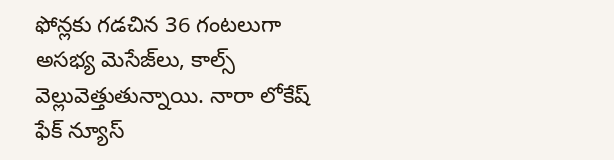ఫోన్లకు గడచిన 36 గంటలుగా అసభ్య మెసేజ్‌లు, కాల్స్‌ వెల్లువెత్తుతున్నాయి. నారా లోకేష్‌ ఫేక్‌ న్యూస్‌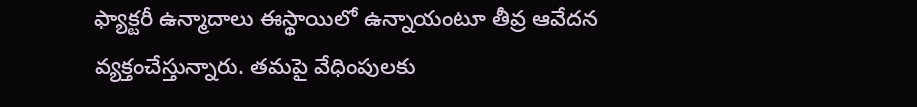ఫ్యాక్టరీ ఉన్మాదాలు ఈస్థాయిలో ఉన్నాయంటూ తీవ్ర ఆవేదన వ్యక్తంచేస్తున్నారు. తమపై వేధింపులకు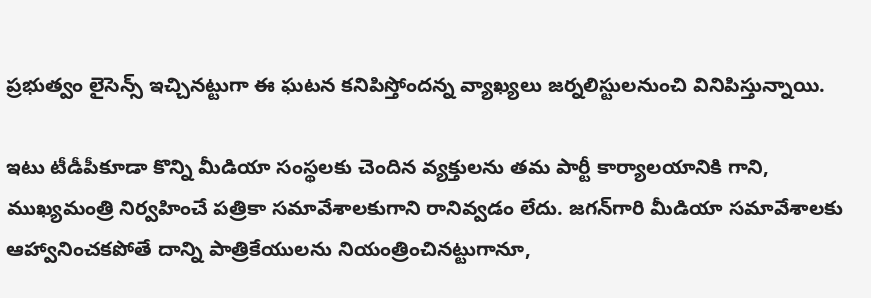ప్రభుత్వం లైసెన్స్‌ ఇచ్చినట్టుగా ఈ ఘటన కనిపిస్తోందన్న వ్యాఖ్యలు జర్నలిస్టులనుంచి వినిపిస్తున్నాయి.

ఇటు టీడీపీకూడా కొన్ని మీడియా సంస్థలకు చెందిన వ్యక్తులను తమ పార్టీ కార్యాలయానికి గాని, ముఖ్యమంత్రి నిర్వహించే పత్రికా సమావేశాలకుగాని రానివ్వడం లేదు. జగన్‌గారి మీడియా సమావేశాలకు ఆహ్వానించకపోతే దాన్ని పాత్రికేయులను నియంత్రించినట్టుగానూ,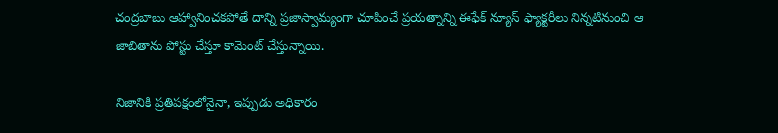చంద్రబాబు ఆహ్వానించకపోతే దాన్ని ప్రజాస్వామ్యంగా చూపించే ప్రయత్నాన్ని ఈఫేక్‌ న్యూస్‌ ఫ్యాక్టరీలు నిన్నటినుంచి ఆ జాబితాను పోస్టు చేస్తూ కామెంట్‌ చేస్తున్నాయి.

నిజానికి ప్రతిపక్షంలోనైనా, ఇప్పుడు అధికారం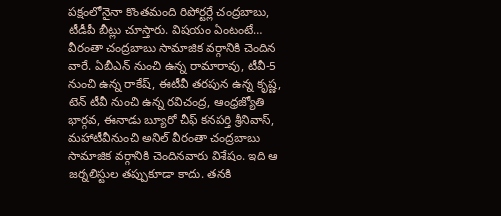పక్షంలోనైనా కొంతమంది రిపోర్టర్లే చంద్రబాబు, టీడీపీ బీట్లు చూస్తారు. విషయం ఏంటంటే… వీరంతా చంద్రబాబు సామాజిక వర్గానికి చెందిన వారే. ఏబీఎన్‌ నుంచి ఉన్న రామారావు, టీవీ-5 నుంచి ఉన్న రాకేష్‌, ఈటీవీ తరపున ఉన్న కృష్ణ, టెన్‌ టీవీ నుంచి ఉన్న రవిచంద్ర, ఆంధ్రజ్యోతి భార్గవ, ఈనాడు బ్యూరో చీఫ్‌ కనపర్తి శ్రీనివాస్‌, మహాటీవీనుంచి అనిల్‌ వీరంతా చంద్రబాబు సామాజిక వర్గానికి చెందినవారు విశేషం. ఇది ఆ జర్నలిస్టుల తప్పుకూడా కాదు. తనకి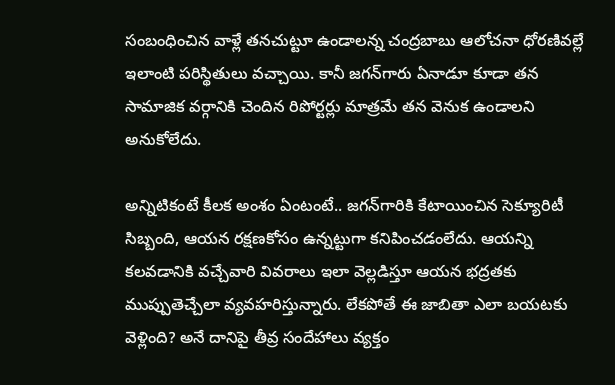సంబంధించిన వాళ్లే తనచుట్టూ ఉండాలన్న చంద్రబాబు ఆలోచనా ధోరణివల్లే ఇలాంటి పరిస్థితులు వచ్చాయి. కానీ జగన్‌గారు ఏనాడూ కూడా తన సామాజిక వర్గానికి చెందిన రిపోర్టర్లు మాత్రమే తన వెనుక ఉండాలని అనుకోలేదు.

అన్నిటికంటే కీలక అంశం ఏంటంటే.. జగన్‌గారికి కేటాయించిన సెక్యూరిటీ సిబ్బంది, ఆయన రక్షణకోసం ఉన్నట్టుగా కనిపించడంలేదు. ఆయన్ని కలవడానికి వచ్చేవారి వివరాలు ఇలా వెల్లడిస్తూ ఆయన భద్రతకు ముప్పుతెచ్చేలా వ్యవహరిస్తున్నారు. లేకపోతే ఈ జాబితా ఎలా బయటకు వెళ్లింది? అనే దానిపై తీవ్ర సందేహాలు వ్యక్తం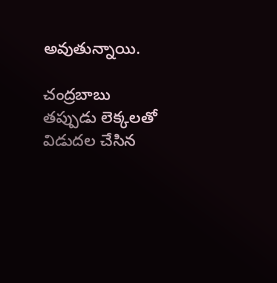అవుతున్నాయి.

చంద్రబాబు తప్పుడు లెక్కలతో విడుదల చేసిన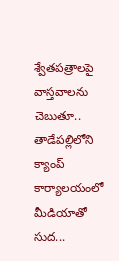శ్వేతపత్రాలపై వాస్తవాలను చెబుతూ.. తాడేపల్లిలోని క్యాంప్ కార్యాలయంలో మీడియాతో సుద...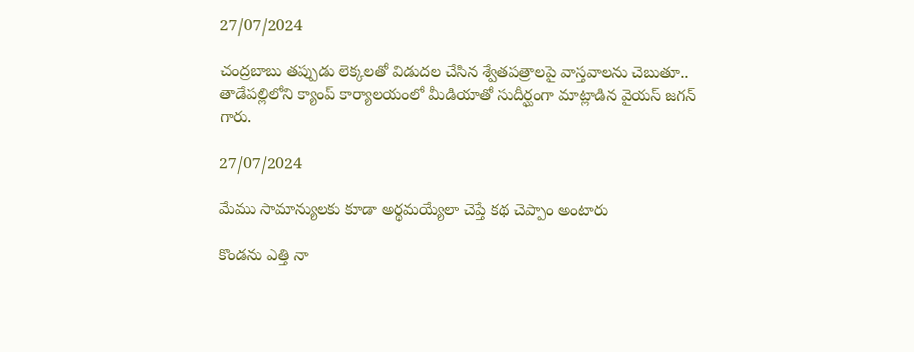27/07/2024

చంద్రబాబు తప్పుడు లెక్కలతో విడుదల చేసిన శ్వేతపత్రాలపై వాస్తవాలను చెబుతూ.. తాడేపల్లిలోని క్యాంప్ కార్యాలయంలో మీడియాతో సుదీర్ఘంగా మాట్లాడిన వైయస్ జగన్ గారు.

27/07/2024

మేము సామాన్యులకు కూడా అర్థమయ్యేలా చెప్తే కథ చెప్పాం అంటారు

కొండను ఎత్తి నా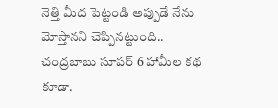నెత్తి మీద పెట్టండి అప్పుడే నేను మోస్తానని చెప్పినట్టుంది.. చంద్రబాబు సూపర్ 6 హామీల కథ కూడా.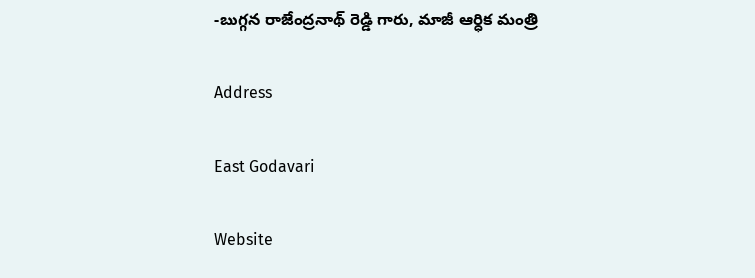-బుగ్గన రాజేంద్రనాథ్ రెడ్డి గారు, మాజీ ఆర్ధిక మంత్రి

Address

East Godavari

Website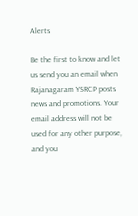Alerts

Be the first to know and let us send you an email when Rajanagaram YSRCP posts news and promotions. Your email address will not be used for any other purpose, and you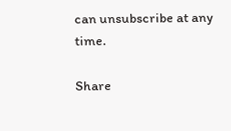can unsubscribe at any time.

Share